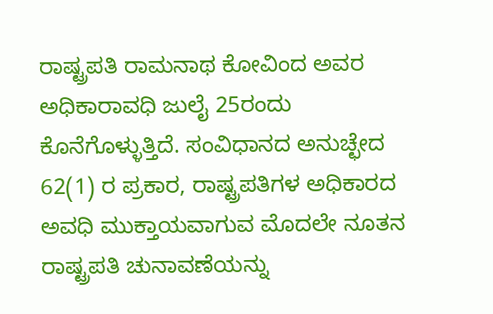ರಾಷ್ಟ್ರಪತಿ ರಾಮನಾಥ ಕೋವಿಂದ ಅವರ ಅಧಿಕಾರಾವಧಿ ಜುಲೈ 25ರಂದು ಕೊನೆಗೊಳ್ಳುತ್ತಿದೆ. ಸಂವಿಧಾನದ ಅನುಚ್ಛೇದ 62(1) ರ ಪ್ರಕಾರ, ರಾಷ್ಟ್ರಪತಿಗಳ ಅಧಿಕಾರದ ಅವಧಿ ಮುಕ್ತಾಯವಾಗುವ ಮೊದಲೇ ನೂತನ ರಾಷ್ಟ್ರಪತಿ ಚುನಾವಣೆಯನ್ನು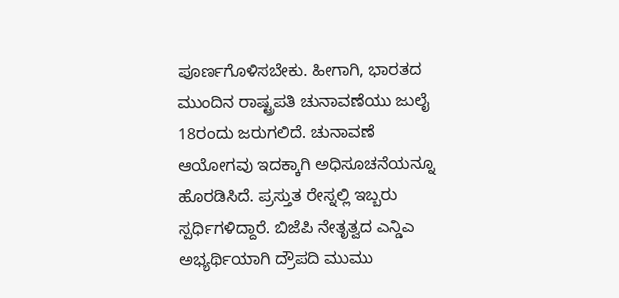ಪೂರ್ಣಗೊಳಿಸಬೇಕು. ಹೀಗಾಗಿ, ಭಾರತದ ಮುಂದಿನ ರಾಷ್ಟ್ರಪತಿ ಚುನಾವಣೆಯು ಜುಲೈ 18ರಂದು ಜರುಗಲಿದೆ. ಚುನಾವಣೆ ಆಯೋಗವು ಇದಕ್ಕಾಗಿ ಅಧಿಸೂಚನೆಯನ್ನೂ ಹೊರಡಿಸಿದೆ. ಪ್ರಸ್ತುತ ರೇಸ್ನಲ್ಲಿ ಇಬ್ಬರು ಸ್ಪರ್ಧಿಗಳಿದ್ದಾರೆ. ಬಿಜೆಪಿ ನೇತೃತ್ವದ ಎನ್ಡಿಎ ಅಭ್ಯರ್ಥಿಯಾಗಿ ದ್ರೌಪದಿ ಮುಮು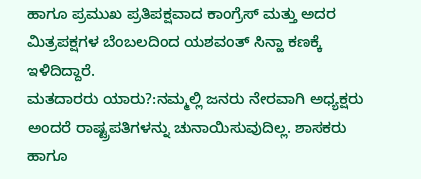ಹಾಗೂ ಪ್ರಮುಖ ಪ್ರತಿಪಕ್ಷವಾದ ಕಾಂಗ್ರೆಸ್ ಮತ್ತು ಅದರ ಮಿತ್ರಪಕ್ಷಗಳ ಬೆಂಬಲದಿಂದ ಯಶವಂತ್ ಸಿನ್ಹಾ ಕಣಕ್ಕೆ ಇಳಿದಿದ್ದಾರೆ.
ಮತದಾರರು ಯಾರು?:ನಮ್ಮಲ್ಲಿ ಜನರು ನೇರವಾಗಿ ಅಧ್ಯಕ್ಷರು ಅಂದರೆ ರಾಷ್ಟ್ರಪತಿಗಳನ್ನು ಚುನಾಯಿಸುವುದಿಲ್ಲ. ಶಾಸಕರು ಹಾಗೂ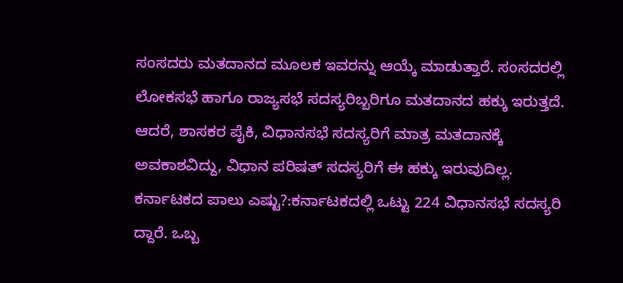ಸಂಸದರು ಮತದಾನದ ಮೂಲಕ ಇವರನ್ನು ಆಯ್ಕೆ ಮಾಡುತ್ತಾರೆ. ಸಂಸದರಲ್ಲಿ ಲೋಕಸಭೆ ಹಾಗೂ ರಾಜ್ಯಸಭೆ ಸದಸ್ಯರಿಬ್ಬರಿಗೂ ಮತದಾನದ ಹಕ್ಕು ಇರುತ್ತದೆ. ಆದರೆ, ಶಾಸಕರ ಪೈಕಿ, ವಿಧಾನಸಭೆ ಸದಸ್ಯರಿಗೆ ಮಾತ್ರ ಮತದಾನಕ್ಕೆ ಅವಕಾಶವಿದ್ದು, ವಿಧಾನ ಪರಿಷತ್ ಸದಸ್ಯರಿಗೆ ಈ ಹಕ್ಕು ಇರುವುದಿಲ್ಲ.
ಕರ್ನಾಟಕದ ಪಾಲು ಎಷ್ಟು?:ಕರ್ನಾಟಕದಲ್ಲಿ ಒಟ್ಟು 224 ವಿಧಾನಸಭೆ ಸದಸ್ಯರಿ ದ್ದಾರೆ. ಒಬ್ಬ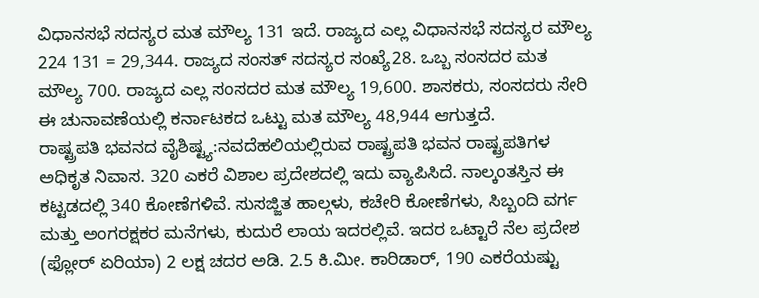ವಿಧಾನಸಭೆ ಸದಸ್ಯರ ಮತ ಮೌಲ್ಯ 131 ಇದೆ. ರಾಜ್ಯದ ಎಲ್ಲ ವಿಧಾನಸಭೆ ಸದಸ್ಯರ ಮೌಲ್ಯ 224 131 = 29,344. ರಾಜ್ಯದ ಸಂಸತ್ ಸದಸ್ಯರ ಸಂಖ್ಯೆ28. ಒಬ್ಬ ಸಂಸದರ ಮತ ಮೌಲ್ಯ 700. ರಾಜ್ಯದ ಎಲ್ಲ ಸಂಸದರ ಮತ ಮೌಲ್ಯ 19,600. ಶಾಸಕರು, ಸಂಸದರು ಸೇರಿ ಈ ಚುನಾವಣೆಯಲ್ಲಿ ಕರ್ನಾಟಕದ ಒಟ್ಟು ಮತ ಮೌಲ್ಯ 48,944 ಆಗುತ್ತದೆ.
ರಾಷ್ಟ್ರಪತಿ ಭವನದ ವೈಶಿಷ್ಟ್ಯ:ನವದೆಹಲಿಯಲ್ಲಿರುವ ರಾಷ್ಟ್ರಪತಿ ಭವನ ರಾಷ್ಟ್ರಪತಿಗಳ ಅಧಿಕೃತ ನಿವಾಸ. 320 ಎಕರೆ ವಿಶಾಲ ಪ್ರದೇಶದಲ್ಲಿ ಇದು ವ್ಯಾಪಿಸಿದೆ. ನಾಲ್ಕಂತಸ್ತಿನ ಈ ಕಟ್ಟಡದಲ್ಲಿ 340 ಕೋಣೆಗಳಿವೆ. ಸುಸಜ್ಜಿತ ಹಾಲ್ಗಳು, ಕಚೇರಿ ಕೋಣೆಗಳು, ಸಿಬ್ಬಂದಿ ವರ್ಗ ಮತ್ತು ಅಂಗರಕ್ಷಕರ ಮನೆಗಳು, ಕುದುರೆ ಲಾಯ ಇದರಲ್ಲಿವೆ. ಇದರ ಒಟ್ಟಾರೆ ನೆಲ ಪ್ರದೇಶ (ಫ್ಲೋರ್ ಏರಿಯಾ) 2 ಲಕ್ಷ ಚದರ ಅಡಿ. 2.5 ಕಿ.ಮೀ. ಕಾರಿಡಾರ್, 190 ಎಕರೆಯಷ್ಟು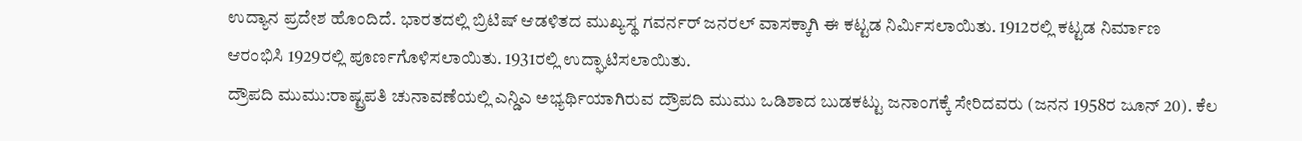ಉದ್ಯಾನ ಪ್ರದೇಶ ಹೊಂದಿದೆ. ಭಾರತದಲ್ಲಿ ಬ್ರಿಟಿಷ್ ಆಡಳಿತದ ಮುಖ್ಯಸ್ಥ ಗವರ್ನರ್ ಜನರಲ್ ವಾಸಕ್ಕಾಗಿ ಈ ಕಟ್ಟಡ ನಿರ್ವಿುಸಲಾಯಿತು. 1912ರಲ್ಲಿ ಕಟ್ಟಡ ನಿರ್ಮಾಣ ಆರಂಭಿಸಿ 1929ರಲ್ಲಿ ಪೂರ್ಣಗೊಳಿಸಲಾಯಿತು. 1931ರಲ್ಲಿ ಉದ್ಘಾಟಿಸಲಾಯಿತು.
ದ್ರೌಪದಿ ಮುಮು:ರಾಷ್ಟ್ರಪತಿ ಚುನಾವಣೆಯಲ್ಲಿ ಎನ್ಡಿಎ ಅಭ್ಯರ್ಥಿಯಾಗಿರುವ ದ್ರೌಪದಿ ಮುಮು ಒಡಿಶಾದ ಬುಡಕಟ್ಟು ಜನಾಂಗಕ್ಕೆ ಸೇರಿದವರು (ಜನನ 1958ರ ಜೂನ್ 20). ಕೆಲ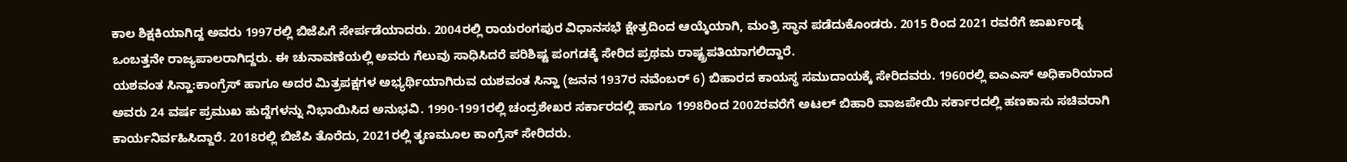ಕಾಲ ಶಿಕ್ಷಕಿಯಾಗಿದ್ದ ಅವರು 1997ರಲ್ಲಿ ಬಿಜೆಪಿಗೆ ಸೇರ್ಪಡೆಯಾದರು. 2004ರಲ್ಲಿ ರಾಯರಂಗಪುರ ವಿಧಾನಸಭೆ ಕ್ಷೇತ್ರದಿಂದ ಆಯ್ಕೆಯಾಗಿ, ಮಂತ್ರಿ ಸ್ಥಾನ ಪಡೆದುಕೊಂಡರು. 2015 ರಿಂದ 2021 ರವರೆಗೆ ಜಾರ್ಖಂಡ್ನ ಒಂಬತ್ತನೇ ರಾಜ್ಯಪಾಲರಾಗಿದ್ದರು. ಈ ಚುನಾವಣೆಯಲ್ಲಿ ಅವರು ಗೆಲುವು ಸಾಧಿಸಿದರೆ ಪರಿಶಿಷ್ಟ ಪಂಗಡಕ್ಕೆ ಸೇರಿದ ಪ್ರಥಮ ರಾಷ್ಟ್ರಪತಿಯಾಗಲಿದ್ದಾರೆ.
ಯಶವಂತ ಸಿನ್ಹಾ:ಕಾಂಗ್ರೆಸ್ ಹಾಗೂ ಅದರ ಮಿತ್ರಪಕ್ಷಗಳ ಅಭ್ಯರ್ಥಿಯಾಗಿರುವ ಯಶವಂತ ಸಿನ್ಹಾ (ಜನನ 1937ರ ನವೆಂಬರ್ 6) ಬಿಹಾರದ ಕಾಯಸ್ಥ ಸಮುದಾಯಕ್ಕೆ ಸೇರಿದವರು. 1960ರಲ್ಲಿ ಐಎಎಸ್ ಅಧಿಕಾರಿಯಾದ ಅವರು 24 ವರ್ಷ ಪ್ರಮುಖ ಹುದ್ದೆಗಳನ್ನು ನಿಭಾಯಿಸಿದ ಅನುಭವಿ. 1990-1991ರಲ್ಲಿ ಚಂದ್ರಶೇಖರ ಸರ್ಕಾರದಲ್ಲಿ ಹಾಗೂ 1998ರಿಂದ 2002ರವರೆಗೆ ಅಟಲ್ ಬಿಹಾರಿ ವಾಜಪೇಯಿ ಸರ್ಕಾರದಲ್ಲಿ ಹಣಕಾಸು ಸಚಿವರಾಗಿ ಕಾರ್ಯನಿರ್ವಹಿಸಿದ್ದಾರೆ. 2018ರಲ್ಲಿ ಬಿಜೆಪಿ ತೊರೆದು, 2021ರಲ್ಲಿ ತೃಣಮೂಲ ಕಾಂಗ್ರೆಸ್ ಸೇರಿದರು.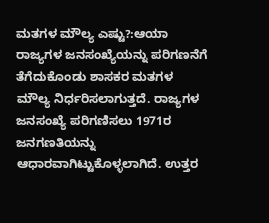ಮತಗಳ ಮೌಲ್ಯ ಎಷ್ಟು?:ಆಯಾ ರಾಜ್ಯಗಳ ಜನಸಂಖ್ಯೆಯನ್ನು ಪರಿಗಣನೆಗೆ ತೆಗೆದುಕೊಂಡು ಶಾಸಕರ ಮತಗಳ ಮೌಲ್ಯ ನಿರ್ಧರಿಸಲಾಗುತ್ತದೆ. ರಾಜ್ಯಗಳ ಜನಸಂಖ್ಯೆ ಪರಿಗಣಿಸಲು 1971ರ ಜನಗಣತಿಯನ್ನು ಆಧಾರವಾಗಿಟ್ಟುಕೊಳ್ಳಲಾಗಿದೆ. ಉತ್ತರ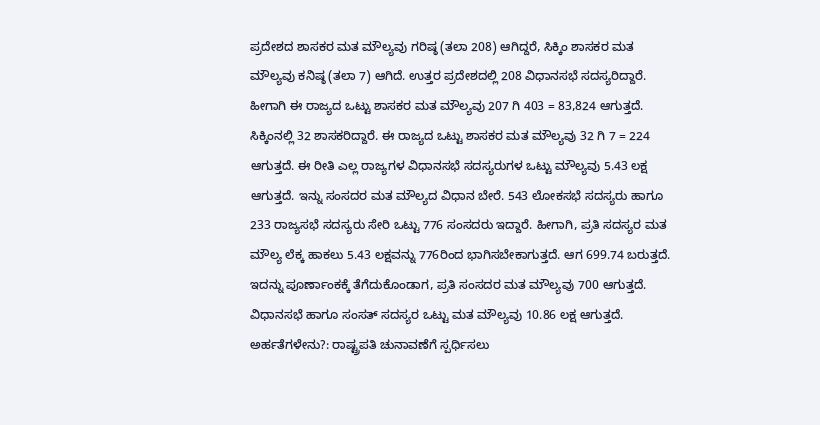ಪ್ರದೇಶದ ಶಾಸಕರ ಮತ ಮೌಲ್ಯವು ಗರಿಷ್ಠ (ತಲಾ 208) ಆಗಿದ್ದರೆ, ಸಿಕ್ಕಿಂ ಶಾಸಕರ ಮತ ಮೌಲ್ಯವು ಕನಿಷ್ಠ (ತಲಾ 7) ಆಗಿದೆ. ಉತ್ತರ ಪ್ರದೇಶದಲ್ಲಿ 208 ವಿಧಾನಸಭೆ ಸದಸ್ಯರಿದ್ದಾರೆ. ಹೀಗಾಗಿ ಈ ರಾಜ್ಯದ ಒಟ್ಟು ಶಾಸಕರ ಮತ ಮೌಲ್ಯವು 207 ಗಿ 403 = 83,824 ಆಗುತ್ತದೆ. ಸಿಕ್ಕಿಂನಲ್ಲಿ 32 ಶಾಸಕರಿದ್ದಾರೆ. ಈ ರಾಜ್ಯದ ಒಟ್ಟು ಶಾಸಕರ ಮತ ಮೌಲ್ಯವು 32 ಗಿ 7 = 224 ಆಗುತ್ತದೆ. ಈ ರೀತಿ ಎಲ್ಲ ರಾಜ್ಯಗಳ ವಿಧಾನಸಭೆ ಸದಸ್ಯರುಗಳ ಒಟ್ಟು ಮೌಲ್ಯವು 5.43 ಲಕ್ಷ ಆಗುತ್ತದೆ. ಇನ್ನು ಸಂಸದರ ಮತ ಮೌಲ್ಯದ ವಿಧಾನ ಬೇರೆ. 543 ಲೋಕಸಭೆ ಸದಸ್ಯರು ಹಾಗೂ 233 ರಾಜ್ಯಸಭೆ ಸದಸ್ಯರು ಸೇರಿ ಒಟ್ಟು 776 ಸಂಸದರು ಇದ್ದಾರೆ. ಹೀಗಾಗಿ, ಪ್ರತಿ ಸದಸ್ಯರ ಮತ ಮೌಲ್ಯ ಲೆಕ್ಕ ಹಾಕಲು 5.43 ಲಕ್ಷವನ್ನು 776ರಿಂದ ಭಾಗಿಸಬೇಕಾಗುತ್ತದೆ. ಆಗ 699.74 ಬರುತ್ತದೆ. ಇದನ್ನು ಪೂರ್ಣಾಂಕಕ್ಕೆ ತೆಗೆದುಕೊಂಡಾಗ, ಪ್ರತಿ ಸಂಸದರ ಮತ ಮೌಲ್ಯವು 700 ಆಗುತ್ತದೆ. ವಿಧಾನಸಭೆ ಹಾಗೂ ಸಂಸತ್ ಸದಸ್ಯರ ಒಟ್ಟು ಮತ ಮೌಲ್ಯವು 10.86 ಲಕ್ಷ ಆಗುತ್ತದೆ.
ಅರ್ಹತೆಗಳೇನು?: ರಾಷ್ಟ್ರಪತಿ ಚುನಾವಣೆಗೆ ಸ್ಪರ್ಧಿಸಲು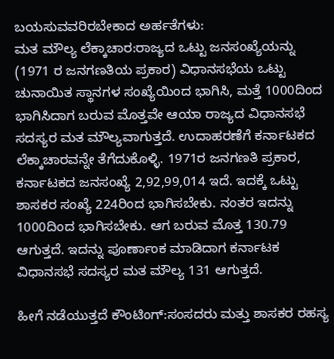ಬಯಸುವವರಿರಬೇಕಾದ ಅರ್ಹತೆಗಳು:
ಮತ ಮೌಲ್ಯ ಲೆಕ್ಕಾಚಾರ:ರಾಜ್ಯದ ಒಟ್ಟು ಜನಸಂಖ್ಯೆಯನ್ನು (1971 ರ ಜನಗಣತಿಯ ಪ್ರಕಾರ) ವಿಧಾನಸಭೆಯ ಒಟ್ಟು ಚುನಾಯಿತ ಸ್ಥಾನಗಳ ಸಂಖ್ಯೆಯಿಂದ ಭಾಗಿಸಿ, ಮತ್ತೆ 1000ದಿಂದ ಭಾಗಿಸಿದಾಗ ಬರುವ ಮೊತ್ತವೇ ಆಯಾ ರಾಜ್ಯದ ವಿಧಾನಸಭೆ ಸದಸ್ಯರ ಮತ ಮೌಲ್ಯವಾಗುತ್ತದೆ. ಉದಾಹರಣೆಗೆ ಕರ್ನಾಟಕದ ಲೆಕ್ಕಾಚಾರವನ್ನೇ ತೆಗೆದುಕೊಳ್ಳಿ. 1971ರ ಜನಗಣತಿ ಪ್ರಕಾರ, ಕರ್ನಾಟಕದ ಜನಸಂಖ್ಯೆ 2,92,99,014 ಇದೆ. ಇದಕ್ಕೆ ಒಟ್ಟು ಶಾಸಕರ ಸಂಖ್ಯೆ 224ರಿಂದ ಭಾಗಿಸಬೇಕು. ನಂತರ ಇದನ್ನು 1000ದಿಂದ ಭಾಗಿಸಬೇಕು. ಆಗ ಬರುವ ಮೊತ್ತ 130.79 ಆಗುತ್ತದೆ. ಇದನ್ನು ಪೂರ್ಣಾಂಕ ಮಾಡಿದಾಗ ಕರ್ನಾಟಕ ವಿಧಾನಸಭೆ ಸದಸ್ಯರ ಮತ ಮೌಲ್ಯ 131 ಆಗುತ್ತದೆ.

ಹೀಗೆ ನಡೆಯುತ್ತದೆ ಕೌಂಟಿಂಗ್:ಸಂಸದರು ಮತ್ತು ಶಾಸಕರ ರಹಸ್ಯ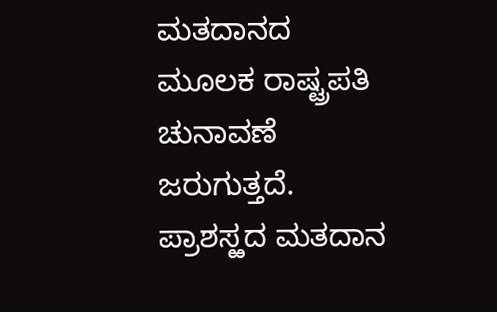ಮತದಾನದ ಮೂಲಕ ರಾಷ್ಟ್ರಪತಿ ಚುನಾವಣೆ ಜರುಗುತ್ತದೆ. ಪ್ರಾಶಸ್ಱದ ಮತದಾನ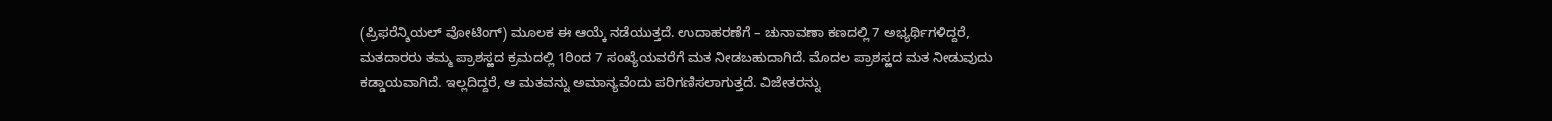(ಪ್ರಿಫರೆನ್ಶಿಯಲ್ ವೋಟಿಂಗ್) ಮೂಲಕ ಈ ಆಯ್ಕೆ ನಡೆಯುತ್ತದೆ. ಉದಾಹರಣೆಗೆ – ಚುನಾವಣಾ ಕಣದಲ್ಲಿ 7 ಅಭ್ಯರ್ಥಿಗಳಿದ್ದರೆ, ಮತದಾರರು ತಮ್ಮ ಪ್ರಾಶಸ್ಱದ ಕ್ರಮದಲ್ಲಿ 1ರಿಂದ 7 ಸಂಖ್ಯೆಯವರೆಗೆ ಮತ ನೀಡಬಹುದಾಗಿದೆ. ಮೊದಲ ಪ್ರಾಶಸ್ಱದ ಮತ ನೀಡುವುದು ಕಡ್ಡಾಯವಾಗಿದೆ. ಇಲ್ಲದಿದ್ದರೆ, ಆ ಮತವನ್ನು ಅಮಾನ್ಯವೆಂದು ಪರಿಗಣಿಸಲಾಗುತ್ತದೆ. ವಿಜೇತರನ್ನು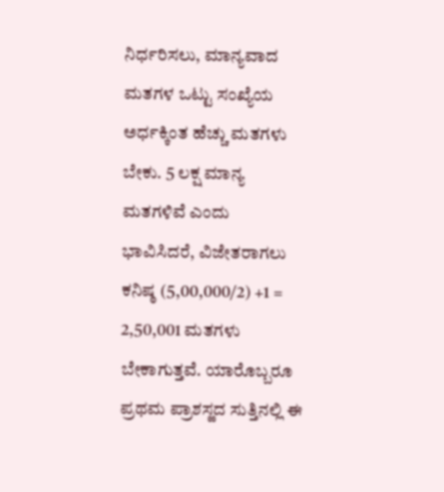ನಿರ್ಧರಿಸಲು, ಮಾನ್ಯವಾದ ಮತಗಳ ಒಟ್ಟು ಸಂಖ್ಯೆಯ ಅರ್ಧಕ್ಕಿಂತ ಹೆಚ್ಚು ಮತಗಳು ಬೇಕು. 5 ಲಕ್ಷ ಮಾನ್ಯ ಮತಗಳಿವೆ ಎಂದು ಭಾವಿಸಿದರೆ, ವಿಜೇತರಾಗಲು ಕನಿಷ್ಠ (5,00,000/2) +1 = 2,50,001 ಮತಗಳು ಬೇಕಾಗುತ್ತವೆ. ಯಾರೊಬ್ಬರೂ ಪ್ರಥಮ ಪ್ರಾಶಸ್ಱದ ಸುತ್ತಿನಲ್ಲಿ ಈ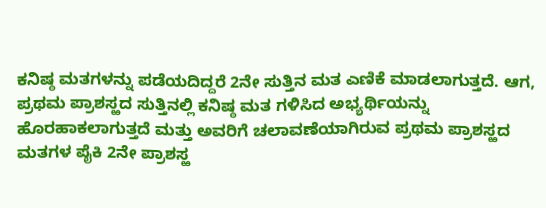ಕನಿಷ್ಠ ಮತಗಳನ್ನು ಪಡೆಯದಿದ್ದರೆ 2ನೇ ಸುತ್ತಿನ ಮತ ಎಣಿಕೆ ಮಾಡಲಾಗುತ್ತದೆ. ಆಗ, ಪ್ರಥಮ ಪ್ರಾಶಸ್ಱದ ಸುತ್ತಿನಲ್ಲಿ ಕನಿಷ್ಠ ಮತ ಗಳಿಸಿದ ಅಭ್ಯರ್ಥಿಯನ್ನು ಹೊರಹಾಕಲಾಗುತ್ತದೆ ಮತ್ತು ಅವರಿಗೆ ಚಲಾವಣೆಯಾಗಿರುವ ಪ್ರಥಮ ಪ್ರಾಶಸ್ಱದ ಮತಗಳ ಪೈಕಿ 2ನೇ ಪ್ರಾಶಸ್ಱ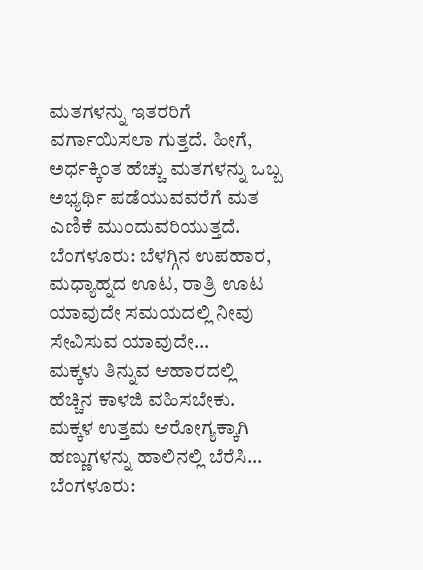ಮತಗಳನ್ನು ಇತರರಿಗೆ ವರ್ಗಾಯಿಸಲಾ ಗುತ್ತದೆ. ಹೀಗೆ, ಅರ್ಧಕ್ಕಿಂತ ಹೆಚ್ಚು ಮತಗಳನ್ನು ಒಬ್ಬ ಅಭ್ಯರ್ಥಿ ಪಡೆಯುವವರೆಗೆ ಮತ ಎಣಿಕೆ ಮುಂದುವರಿಯುತ್ತದೆ.
ಬೆಂಗಳೂರು: ಬೆಳಗ್ಗಿನ ಉಪಹಾರ, ಮಧ್ಯಾಹ್ನದ ಊಟ, ರಾತ್ರಿ ಊಟ ಯಾವುದೇ ಸಮಯದಲ್ಲಿ ನೀವು ಸೇವಿಸುವ ಯಾವುದೇ…
ಮಕ್ಕಳು ತಿನ್ನುವ ಆಹಾರದಲ್ಲಿ ಹೆಚ್ಚಿನ ಕಾಳಜಿ ವಹಿಸಬೇಕು. ಮಕ್ಕಳ ಉತ್ತಮ ಆರೋಗ್ಯಕ್ಕಾಗಿ ಹಣ್ಣುಗಳನ್ನು ಹಾಲಿನಲ್ಲಿ ಬೆರೆಸಿ…
ಬೆಂಗಳೂರು: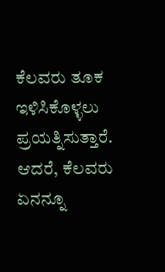ಕೆಲವರು ತೂಕ ಇಳಿಸಿಕೊಳ್ಳಲು ಪ್ರಯತ್ನಿಸುತ್ತಾರೆ. ಆದರೆ, ಕೆಲವರು ಏನನ್ನೂ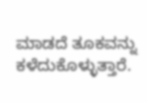ಮಾಡದೆ ತೂಕವನ್ನು ಕಳೆದುಕೊಳ್ಳುತ್ತಾರೆ.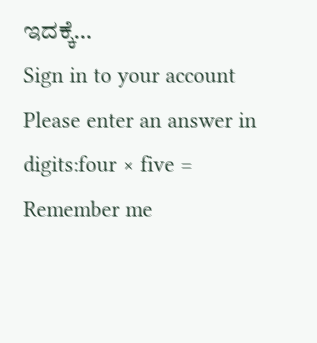ಇದಕ್ಕೆ…
Sign in to your account
Please enter an answer in digits:four × five =
Remember me